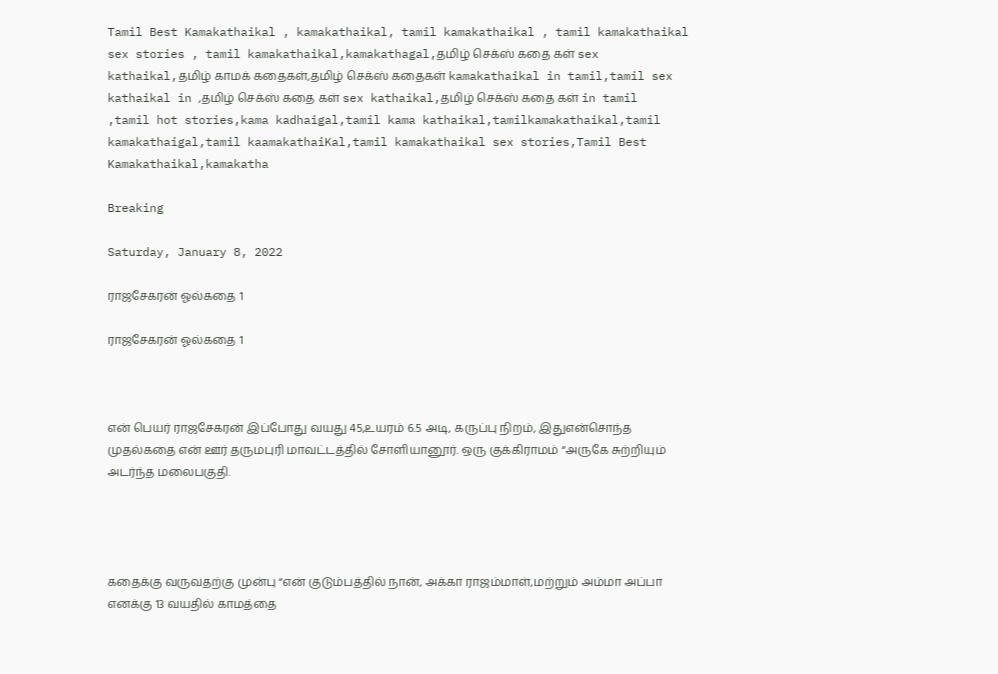Tamil Best Kamakathaikal , kamakathaikal, tamil kamakathaikal , tamil kamakathaikal sex stories , tamil kamakathaikal,kamakathagal,தமிழ் செக்ஸ் கதை கள் sex kathaikal,தமிழ் காமக் கதைகள்,தமிழ் செக்ஸ் கதைகள் kamakathaikal in tamil,tamil sex kathaikal in ,தமிழ் செக்ஸ் கதை கள் sex kathaikal,தமிழ் செக்ஸ் கதை கள் in tamil ,tamil hot stories,kama kadhaigal,tamil kama kathaikal,tamilkamakathaikal,tamil kamakathaigal,tamil kaamakathaiKal,tamil kamakathaikal sex stories,Tamil Best Kamakathaikal,kamakatha

Breaking

Saturday, January 8, 2022

ராஜசேகரன் ஓல்கதை 1

ராஜசேகரன் ஓல்கதை 1



என் பெயர் ராஜசேகரன் இப்போது வயது 45,உயரம் 6.5 அடி, கருப்பு நிறம், இதுஎன்சொந்த முதல்கதை என் ஊர் தருமபுரி மாவட்டத்தில் சோளியானூர். ஒரு குக்கிராமம் “அருகே சுற்றியும் அடர்ந்த மலைபகுதி.




கதைக்கு வருவதற்கு முன்பு “என் குடும்பத்தில் நான், அக்கா ராஜம்மாள்,மற்றும் அம்மா அப்பா எனக்கு 13 வயதில் காமத்தை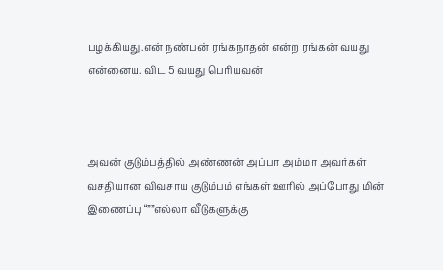பழக்கியது.என் நண்பன் ரங்கநாதன் என்ற ரங்கன் வயது என்னைய. விட 5 வயது பெரியவன்



அவன் குடும்பத்தில் அண்ணன் அப்பா அம்மா அவர்கள் வசதியான விவசாய குடும்பம் எங்கள் ஊரில் அப்போது மின் இணைப்பு “””எல்லா வீடுகளுக்கு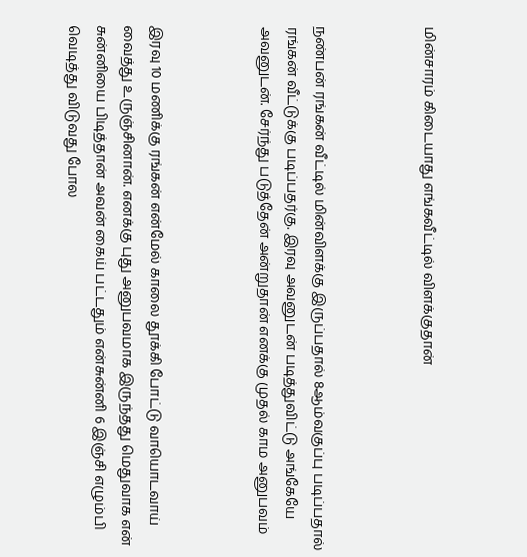மின்சாரம் கிடையாது எங்கவீட்டில் விளக்குதான்



நண்பன் ரங்கன் வீட்டில் மின்விளக்கு இருப்பதால் 8ஆம்வகுப்பு படிப்பதால் ரங்கன் வீட்டுக்கு படிப்பதர்கு. இரவு அவனுடன் படித்துவிட்டு அங்கேயே அவனுடன். சேர்ந்து படுத்தேன் அன்றுதான் எனக்கு முதல் காம அனுபவம்



இரவு 10 மணிக்கு ரங்கன் என்மேல் காலை தூக்கி போட்டு வாயொடவாய் வைத்து உருஞ்சினான். எனக்கு புது அனுபவமாக இருந்தது மெதுவாக என் சுன்னியை பிடித்தான் அவன் கைய் பட்டதும் என்சுன்னி 6 இஞ்சி எழும்பி வெடித்து விடுவது போல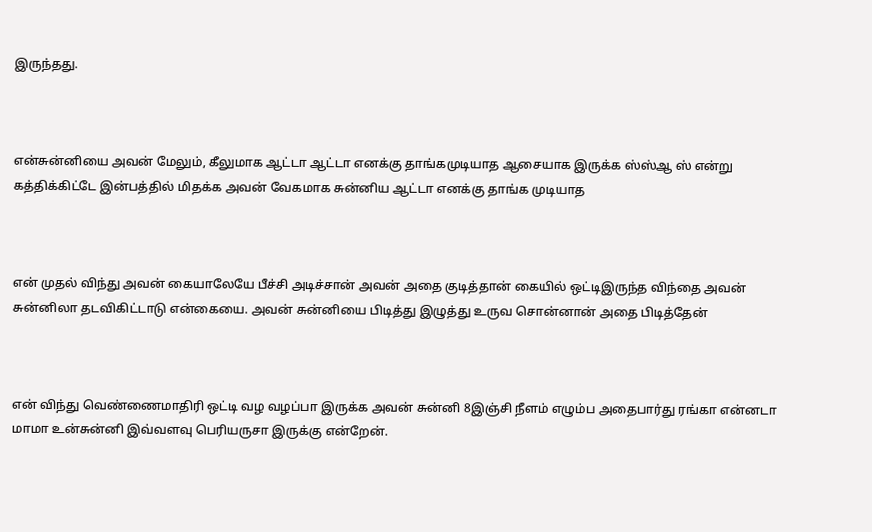இருந்தது.



என்சுன்னியை அவன் மேலும், கீலுமாக ஆட்டா ஆட்டா எனக்கு தாங்கமுடியாத ஆசையாக இருக்க ஸ்ஸ்ஆ ஸ் என்று கத்திக்கிட்டே இன்பத்தில் மிதக்க அவன் வேகமாக சுன்னிய ஆட்டா எனக்கு தாங்க முடியாத



என் முதல் விந்து அவன் கையாலேயே பீச்சி அடிச்சான் அவன் அதை குடித்தான் கையில் ஒட்டிஇருந்த விந்தை அவன் சுன்னிலா தடவிகிட்டாடு என்கையை. அவன் சுன்னியை பிடித்து இழுத்து உருவ சொன்னான் அதை பிடித்தேன்



என் விந்து வெண்ணைமாதிரி ஒட்டி வழ வழப்பா இருக்க அவன் சுன்னி 8இஞ்சி நீளம் எழும்ப அதைபார்து ரங்கா என்னடா மாமா உன்சுன்னி இவ்வளவு பெரியருசா இருக்கு என்றேன்.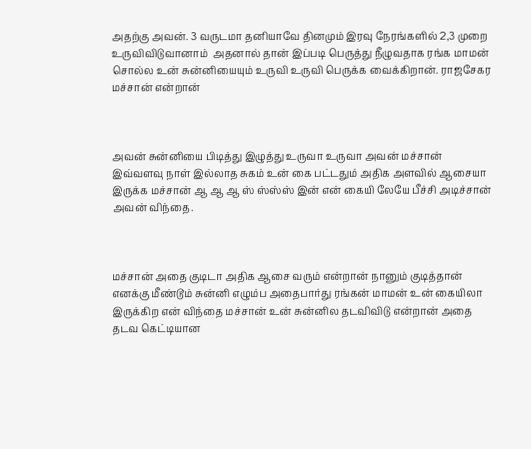அதற்கு அவன். 3 வருடமா தனியாவே தினமும் இரவு நேரங்களில் 2,3 முறை உருவிவிடுவானாம்  அதனால் தான் இப்படி பெருத்து நீழுவதாக ரங்க மாமன் சொல்ல உன் சுன்னியையும் உருவி உருவி பெருக்க வைக்கிறான். ராஜசேகர மச்சான் என்றான்



அவன் சுன்னியை பிடித்து இழுத்து உருவா உருவா அவன் மச்சான் இவ்வளவு நாள் இல்லாத சுகம் உன் கை பட்டதும் அதிக அளவில் ஆசையா இருக்க மச்சான் ஆ ஆ ஆ ஸ் ஸ்ஸ்ஸ் இன் என் கையி லேயே பீச்சி அடிச்சான் அவன் விந்தை.



மச்சான் அதை குடிடா அதிக ஆசை வரும் என்றான் நானும் குடித்தான் எனக்கு மீண்டூம் சுன்னி எழும்ப அதைபார்து ரங்கன் மாமன் உன் கையிலா இருக்கிற என் விந்தை மச்சான் உன் சுன்னில தடவிவிடு என்றான் அதை தடவ கெட்டியான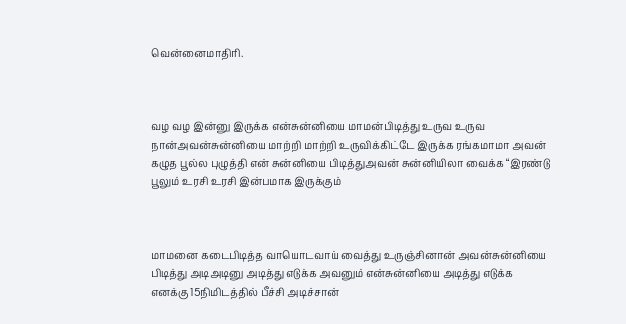வென்னைமாதிரி.



வழ வழ இன்னு இருக்க என்சுன்னியை மாமன்பிடித்து உருவ உருவ நான்அவன்சுன்னியை மாற்றி மாற்றி உருவிக்கிட்டே இருக்க ரங்கமாமா அவன் கழுத பூல்ல புழுத்தி என் சுன்னியை பிடித்துஅவன் சுன்னியிலா வைக்க “இரண்டு பூலும் உரசி உரசி இன்பமாக இருக்கும்



மாமனை கடைபிடித்த வாயொடவாய் வைத்து உருஞ்சினான் அவன்சுன்னியை பிடித்து அடிஅடினு அடித்து எடுக்க அவனும் என்சுன்னியை அடித்து எடுக்க எனக்கு 15நிமிடத்தில் பீச்சி அடிச்சான்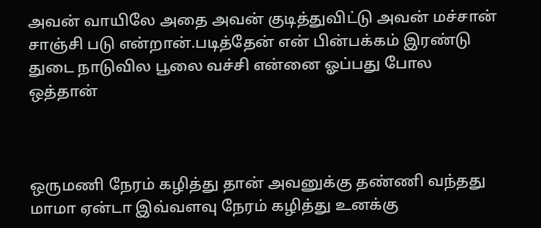அவன் வாயிலே அதை அவன் குடித்துவிட்டு அவன் மச்சான் சாஞ்சி படு என்றான்.படித்தேன் என் பின்பக்கம் இரண்டு துடை நாடுவில பூலை வச்சி என்னை ஓப்பது போல ஒத்தான்



ஒருமணி நேரம் கழித்து தான் அவனுக்கு தண்ணி வந்தது மாமா ஏன்டா இவ்வளவு நேரம் கழித்து உனக்கு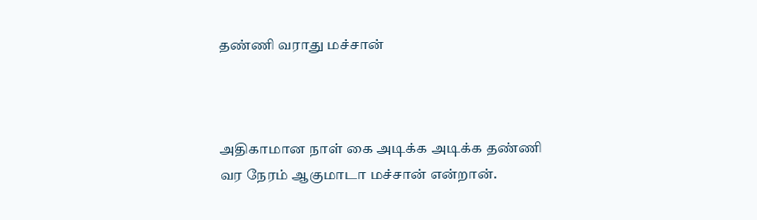தண்ணி வராது மச்சான்



அதிகாமான நாள் கை அடிக்க அடிக்க தண்ணி வர நேரம் ஆகுமாடா மச்சான் என்றான்.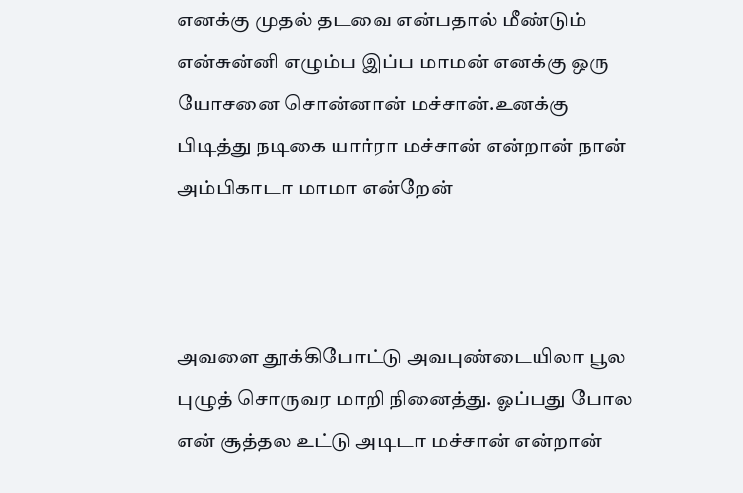எனக்கு முதல் தடவை என்பதால் மீண்டும் என்சுன்னி எழும்ப இப்ப மாமன் எனக்கு ஒரு யோசனை சொன்னான் மச்சான்.உனக்கு பிடித்து நடிகை யார்ரா மச்சான் என்றான் நான் அம்பிகாடா மாமா என்றேன்



அவளை தூக்கிபோட்டு அவபுண்டையிலா பூல புழுத் சொருவர மாறி நினைத்து. ஓப்பது போல என் சூத்தல உட்டு அடிடா மச்சான் என்றான்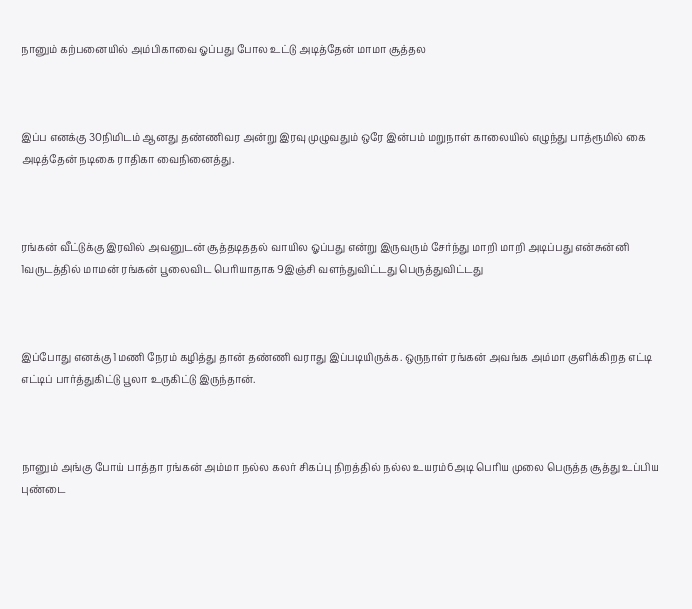நானும் கற்பனையில் அம்பிகாவை ஓப்பது போல உட்டு அடித்தேன் மாமா சூத்தல



இப்ப எனக்கு 30நிமிடம் ஆனது தண்ணிவர அன்று இரவு முழுவதும் ஒரே இன்பம் மறுநாள் காலையில் எழுந்து பாத்ரூமில் கை அடித்தேன் நடிகை ராதிகா வைநினைத்து.



ரங்கன் வீட்டுக்கு இரவில் அவனுடன் சூத்தடிததல் வாயில ஓப்பது என்று இருவரும் சேர்ந்து மாறி மாறி அடிப்பது என்சுன்னி 1வருடத்தில் மாமன் ரங்கன் பூலைவிட பெரியாதாக 9இஞ்சி வளந்துவிட்டது பெருத்துவிட்டது



இப்போது எனக்கு 1மணி நேரம் கழித்து தான் தண்ணி வராது இப்படியிருக்க. ஒருநாள் ரங்கன் அவங்க அம்மா குளிக்கிறத எட்டி எட்டிப் பார்த்துகிட்டு பூலா உருகிட்டு இருந்தான்.



நானும் அங்கு போய் பாத்தா ரங்கன் அம்மா நல்ல கலர் சிகப்பு நிறத்தில் நல்ல உயரம்6அடி பெரிய முலை பெருத்த சூத்து உப்பிய புண்டை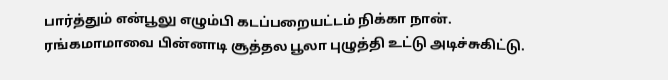பார்த்தும் என்பூலு எழும்பி கடப்பறையட்டம் நிக்கா நான். ரங்கமாமாவை பின்னாடி சூத்தல பூலா புழுத்தி உட்டு அடிச்சுகிட்டு.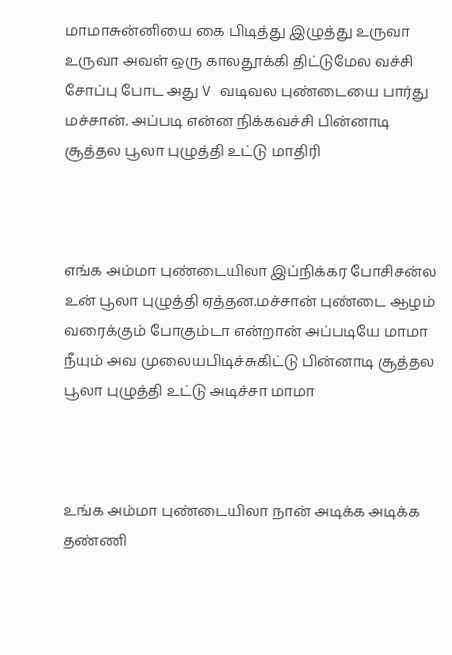மாமாசுன்னியை கை பிடித்து இழுத்து உருவா உருவா அவள் ஒரு காலதூக்கி திட்டுமேல வச்சி சோப்பு போட அது V வடிவல புண்டையை பார்து மச்சான். அப்படி என்ன நிக்கவச்சி பின்னாடி சூத்தல பூலா புழுத்தி உட்டு மாதிரி



எங்க அம்மா புண்டையிலா இப்நிக்கர போசிசன்ல உன் பூலா புழுத்தி ஏத்தன.மச்சான் புண்டை ஆழம் வரைக்கும் போகும்டா என்றான் அப்படியே மாமா நீயும் அவ முலையபிடிச்சுகிட்டு பின்னாடி சூத்தல பூலா புழுத்தி உட்டு அடிச்சா மாமா



உங்க அம்மா புண்டையிலா நான் அடிக்க அடிக்க தண்ணி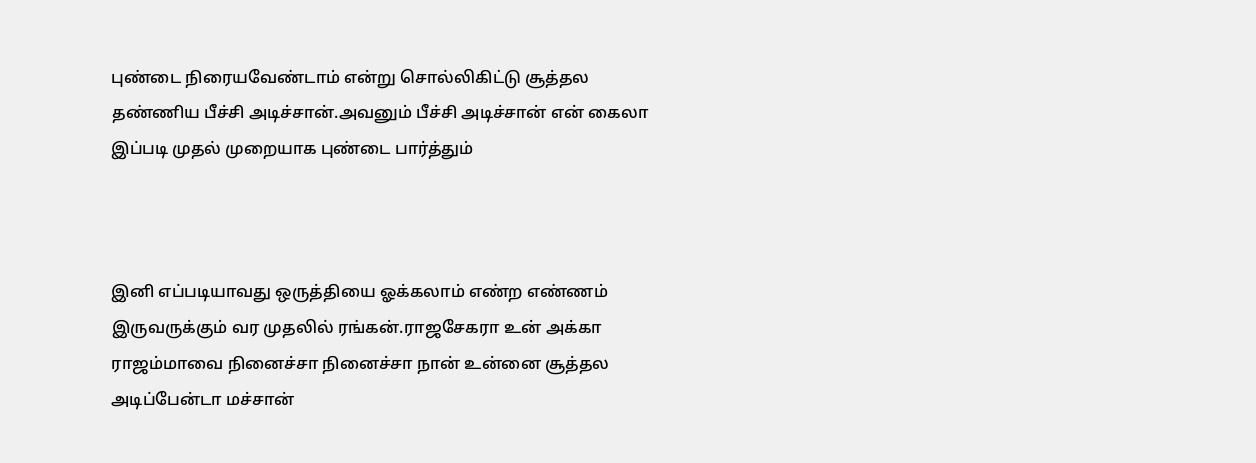புண்டை நிரையவேண்டாம் என்று சொல்லிகிட்டு சூத்தல தண்ணிய பீச்சி அடிச்சான்.அவனும் பீச்சி அடிச்சான் என் கைலா இப்படி முதல் முறையாக புண்டை பார்த்தும்



இனி எப்படியாவது ஒருத்தியை ஓக்கலாம் எண்ற எண்ணம் இருவருக்கும் வர முதலில் ரங்கன்.ராஜசேகரா உன் அக்கா ராஜம்மாவை நினைச்சா நினைச்சா நான் உன்னை சூத்தல அடிப்பேன்டா மச்சான்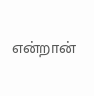என்றான்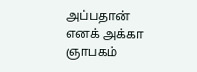அப்பதான் எனக் அக்கா ஞாபகம்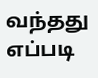வந்தது எப்படி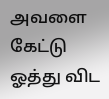அவளை கேட்டு ஓத்து விட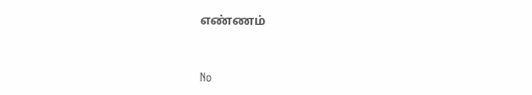எண்ணம்


No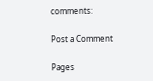comments:

Post a Comment

Pages